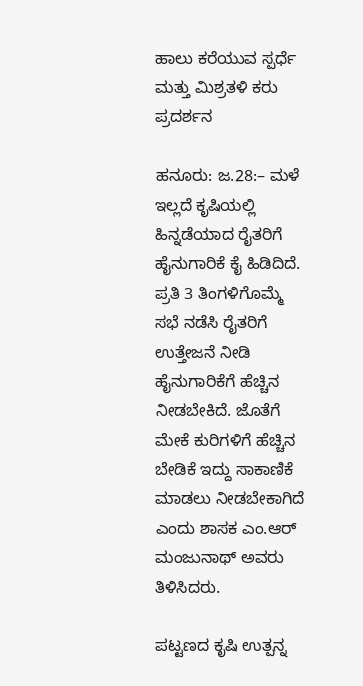ಹಾಲು ಕರೆಯುವ ಸ್ಪರ್ಧೆ ಮತ್ತು ಮಿಶ್ರತಳಿ ಕರು ಪ್ರದರ್ಶನ

ಹನೂರು: ಜ.28:– ಮಳೆ ಇಲ್ಲದೆ ಕೃಷಿಯಲ್ಲಿ ಹಿನ್ನಡೆಯಾದ ರೈತರಿಗೆ ಹೈನುಗಾರಿಕೆ ಕೈ ಹಿಡಿದಿದೆ. ಪ್ರತಿ 3 ತಿಂಗಳಿಗೊಮ್ಮೆ ಸಭೆ ನಡೆಸಿ ರೈತರಿಗೆ ಉತ್ತೇಜನೆ ನೀಡಿ ಹೈನುಗಾರಿಕೆಗೆ ಹೆಚ್ಚಿನ ನೀಡಬೇಕಿದೆ. ಜೊತೆಗೆ ಮೇಕೆ ಕುರಿಗಳಿಗೆ ಹೆಚ್ಚಿನ ಬೇಡಿಕೆ ಇದ್ದು ಸಾಕಾಣಿಕೆ ಮಾಡಲು ನೀಡಬೇಕಾಗಿದೆ ಎಂದು ಶಾಸಕ ಎಂ.ಆರ್ ಮಂಜುನಾಥ್ ಅವರು ತಿಳಿಸಿದರು.

ಪಟ್ಟಣದ ಕೃಷಿ ಉತ್ಪನ್ನ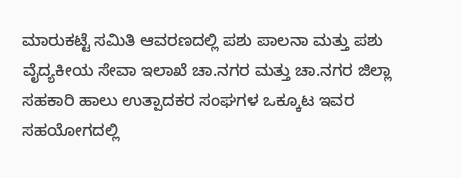ಮಾರುಕಟ್ಟೆ ಸಮಿತಿ ಆವರಣದಲ್ಲಿ ಪಶು ಪಾಲನಾ ಮತ್ತು ಪಶು ವೈದ್ಯಕೀಯ ಸೇವಾ ಇಲಾಖೆ ಚಾ.ನಗರ ಮತ್ತು ಚಾ.ನಗರ ಜಿಲ್ಲಾ ಸಹಕಾರಿ ಹಾಲು ಉತ್ಪಾದಕರ ಸಂಘಗಳ ಒಕ್ಕೂಟ ಇವರ ಸಹಯೋಗದಲ್ಲಿ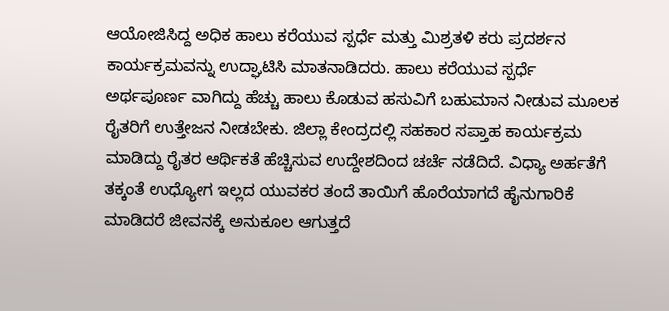ಆಯೋಜಿಸಿದ್ದ ಅಧಿಕ ಹಾಲು ಕರೆಯುವ ಸ್ಪರ್ಧೆ ಮತ್ತು ಮಿಶ್ರತಳಿ ಕರು ಪ್ರದರ್ಶನ ಕಾರ್ಯಕ್ರಮವನ್ನು ಉದ್ಘಾಟಿಸಿ ಮಾತನಾಡಿದರು. ಹಾಲು ಕರೆಯುವ ಸ್ಪರ್ಧೆ ಅರ್ಥಪೂರ್ಣ ವಾಗಿದ್ದು ಹೆಚ್ಚು ಹಾಲು ಕೊಡುವ ಹಸುವಿಗೆ ಬಹುಮಾನ ನೀಡುವ ಮೂಲಕ ರೈತರಿಗೆ ಉತ್ತೇಜನ ನೀಡಬೇಕು. ಜಿಲ್ಲಾ ಕೇಂದ್ರದಲ್ಲಿ ಸಹಕಾರ ಸಪ್ತಾಹ ಕಾರ್ಯಕ್ರಮ ಮಾಡಿದ್ದು ರೈತರ ಆರ್ಥಿಕತೆ ಹೆಚ್ಚಿಸುವ ಉದ್ದೇಶದಿಂದ ಚರ್ಚೆ ನಡೆದಿದೆ. ವಿಧ್ಯಾ ಅರ್ಹತೆಗೆ ತಕ್ಕಂತೆ ಉಧ್ಯೋಗ ಇಲ್ಲದ ಯುವಕರ ತಂದೆ ತಾಯಿಗೆ ಹೊರೆಯಾಗದೆ ಹೈನುಗಾರಿಕೆ ಮಾಡಿದರೆ ಜೀವನಕ್ಕೆ ಅನುಕೂಲ ಆಗುತ್ತದೆ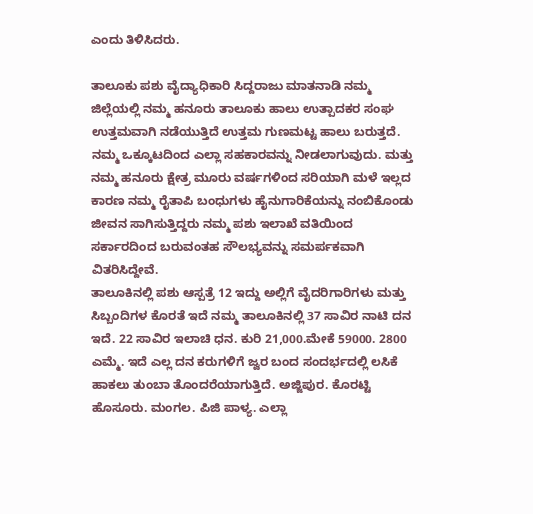ಎಂದು ತಿಳಿಸಿದರು.

ತಾಲೂಕು ಪಶು ವೈದ್ಯಾಧಿಕಾರಿ ಸಿದ್ದರಾಜು ಮಾತನಾಡಿ ನಮ್ಮ ಜಿಲ್ಲೆಯಲ್ಲಿ ನಮ್ಮ ಹನೂರು ತಾಲೂಕು ಹಾಲು ಉತ್ಪಾದಕರ ಸಂಘ ಉತ್ತಮವಾಗಿ ನಡೆಯುತ್ತಿದೆ ಉತ್ತಮ ಗುಣಮಟ್ಟ ಹಾಲು ಬರುತ್ತದೆ. ನಮ್ಮ ಒಕ್ಕೂಟದಿಂದ ಎಲ್ಲಾ ಸಹಕಾರವನ್ನು ನೀಡಲಾಗುವುದು. ಮತ್ತು ನಮ್ಮ ಹನೂರು ಕ್ಷೇತ್ರ ಮೂರು ವರ್ಷಗಳಿಂದ ಸರಿಯಾಗಿ ಮಳೆ ಇಲ್ಲದ ಕಾರಣ ನಮ್ಮ ರೈತಾಪಿ ಬಂಧುಗಳು ಹೈನುಗಾರಿಕೆಯನ್ನು ನಂಬಿಕೊಂಡು ಜೀವನ ಸಾಗಿಸುತ್ತಿದ್ದರು ನಮ್ಮ ಪಶು ಇಲಾಖೆ ವತಿಯಿಂದ ಸರ್ಕಾರದಿಂದ ಬರುವಂತಹ ಸೌಲಭ್ಯವನ್ನು ಸಮರ್ಪಕವಾಗಿ ವಿತರಿಸಿದ್ದೇವೆ.
ತಾಲೂಕಿನಲ್ಲಿ ಪಶು ಆಸ್ಪತ್ರೆ 12 ಇದ್ದು ಅಲ್ಲಿಗೆ ವೈದರಿಗಾರಿಗಳು ಮತ್ತು ಸಿಬ್ಬಂದಿಗಳ ಕೊರತೆ ಇದೆ ನಮ್ಮ ತಾಲೂಕಿನಲ್ಲಿ 37 ಸಾವಿರ ನಾಟಿ ದನ ಇದೆ. 22 ಸಾವಿರ ಇಲಾಚಿ ಧನ. ಕುರಿ 21,000.ಮೇಕೆ 59000. 2800 ಎಮ್ಮೆ. ಇದೆ ಎಲ್ಲ ದನ ಕರುಗಳಿಗೆ ಜ್ವರ ಬಂದ ಸಂದರ್ಭದಲ್ಲಿ ಲಸಿಕೆ ಹಾಕಲು ತುಂಬಾ ತೊಂದರೆಯಾಗುತ್ತಿದೆ. ಅಜ್ಜಿಪುರ. ಕೊರಟ್ಟಿ ಹೊಸೂರು. ಮಂಗಲ. ಪಿಜಿ ಪಾಳ್ಯ. ಎಲ್ಲಾ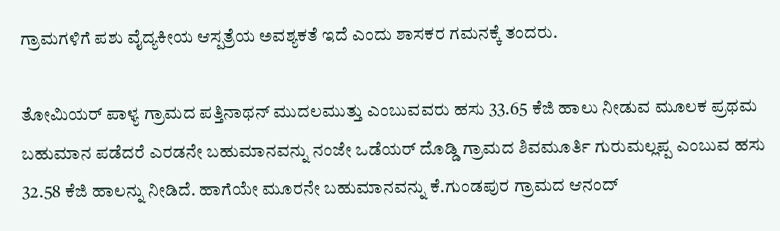ಗ್ರಾಮಗಳಿಗೆ ಪಶು ವೈದ್ಯಕೀಯ ಆಸ್ಪತ್ರೆಯ ಅವಶ್ಯಕತೆ ಇದೆ ಎಂದು ಶಾಸಕರ ಗಮನಕ್ಕೆ ತಂದರು.

ತೋಮಿಯರ್ ಪಾಳ್ಯ ಗ್ರಾಮದ ಪತ್ತಿನಾಥನ್ ಮುದಲಮುತ್ತು ಎಂಬುವವರು ಹಸು 33.65 ಕೆಜಿ ಹಾಲು ನೀಡುವ ಮೂಲಕ ಪ್ರಥಮ ಬಹುಮಾನ ಪಡೆದರೆ ಎರಡನೇ ಬಹುಮಾನವನ್ನು ನಂಜೇ ಒಡೆಯರ್ ದೊಡ್ಡಿ ಗ್ರಾಮದ ಶಿವಮೂರ್ತಿ ಗುರುಮಲ್ಲಪ್ಪ ಎಂಬುವ ಹಸು 32.58 ಕೆಜಿ ಹಾಲನ್ನು ನೀಡಿದೆ. ಹಾಗೆಯೇ ಮೂರನೇ ಬಹುಮಾನವನ್ನು ಕೆ.ಗುಂಡಪುರ ಗ್ರಾಮದ ಆನಂದ್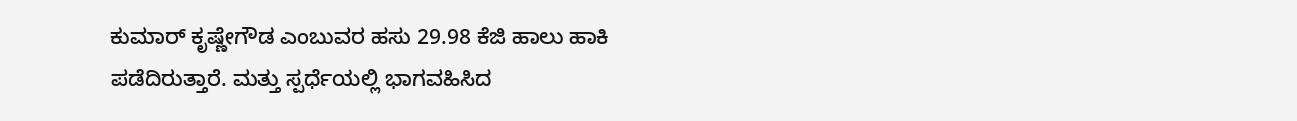ಕುಮಾರ್ ಕೃಷ್ಣೇಗೌಡ ಎಂಬುವರ ಹಸು 29.98 ಕೆಜಿ ಹಾಲು ಹಾಕಿ ಪಡೆದಿರುತ್ತಾರೆ. ಮತ್ತು ಸ್ಪರ್ಧೆಯಲ್ಲಿ ಭಾಗವಹಿಸಿದ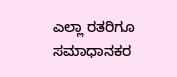ಎಲ್ಲಾ ರತರಿಗೂ ಸಮಾಧಾನಕರ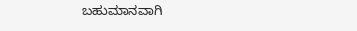ಬಹುಮಾನವಾಗಿ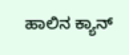ಹಾಲಿನ ಕ್ಯಾನ್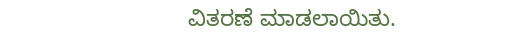ವಿತರಣೆ ಮಾಡಲಾಯಿತು.